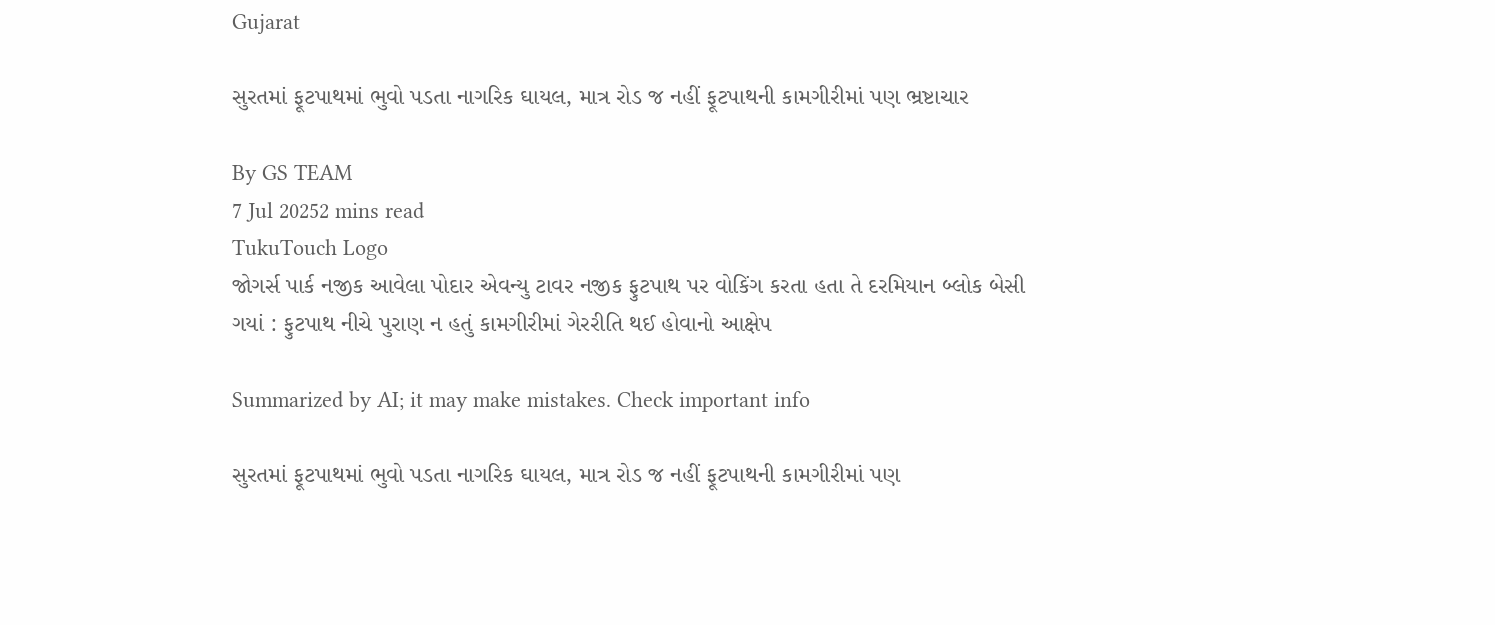Gujarat

સુરતમાં ફૂટપાથમાં ભુવો પડતા નાગરિક ઘાયલ, માત્ર રોડ જ નહીં ફૂટપાથની કામગીરીમાં પણ ભ્રષ્ટાચાર

By GS TEAM
7 Jul 20252 mins read
TukuTouch Logo
જોગર્સ પાર્ક નજીક આવેલા પોદાર એવન્યુ ટાવર નજીક ફુટપાથ પર વોકિંગ કરતા હતા તે દરમિયાન બ્લોક બેસી ગયાં : ફુટપાથ નીચે પુરાણ ન હતું કામગીરીમાં ગેરરીતિ થઈ હોવાનો આક્ષેપ

Summarized by AI; it may make mistakes. Check important info

સુરતમાં ફૂટપાથમાં ભુવો પડતા નાગરિક ઘાયલ, માત્ર રોડ જ નહીં ફૂટપાથની કામગીરીમાં પણ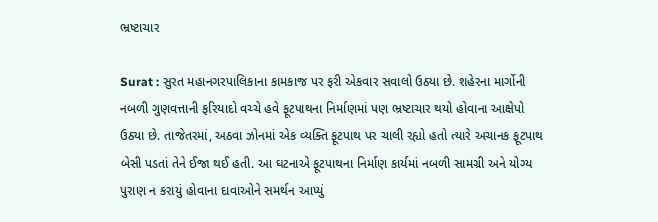ભ્રષ્ટાચાર

Surat : સુરત મહાનગરપાલિકાના કામકાજ પર ફરી એકવાર સવાલો ઉઠ્યા છે. શહેરના માર્ગોની નબળી ગુણવત્તાની ફરિયાદો વચ્ચે હવે ફૂટપાથના નિર્માણમાં પણ ભ્રષ્ટાચાર થયો હોવાના આક્ષેપો ઉઠ્યા છે. તાજેતરમાં, અઠવા ઝોનમાં એક વ્યક્તિ ફૂટપાથ પર ચાલી રહ્યો હતો ત્યારે અચાનક ફૂટપાથ બેસી પડતાં તેને ઈજા થઈ હતી. આ ઘટનાએ ફૂટપાથના નિર્માણ કાર્યમાં નબળી સામગ્રી અને યોગ્ય પુરાણ ન કરાયું હોવાના દાવાઓને સમર્થન આપ્યું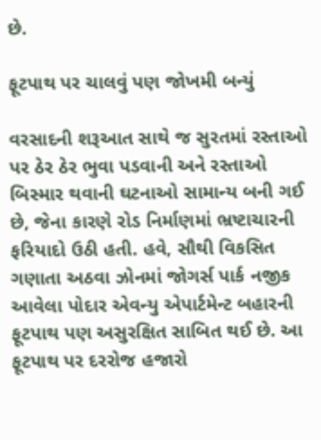છે.

ફૂટપાથ પર ચાલવું પણ જોખમી બન્યું

વરસાદની શરૂઆત સાથે જ સુરતમાં રસ્તાઓ પર ઠેર ઠેર ભુવા પડવાની અને રસ્તાઓ બિસ્માર થવાની ઘટનાઓ સામાન્ય બની ગઈ છે, જેના કારણે રોડ નિર્માણમાં ભ્રષ્ટાચારની ફરિયાદો ઉઠી હતી. હવે, સૌથી વિકસિત ગણાતા અઠવા ઝોનમાં જોગર્સ પાર્ક નજીક આવેલા પોદાર એવન્યુ એપાર્ટમેન્ટ બહારની ફૂટપાથ પણ અસુરક્ષિત સાબિત થઈ છે. આ ફૂટપાથ પર દરરોજ હજારો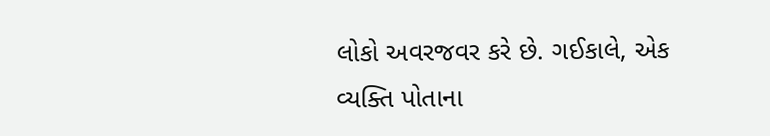લોકો અવરજવર કરે છે. ગઈકાલે, એક વ્યક્તિ પોતાના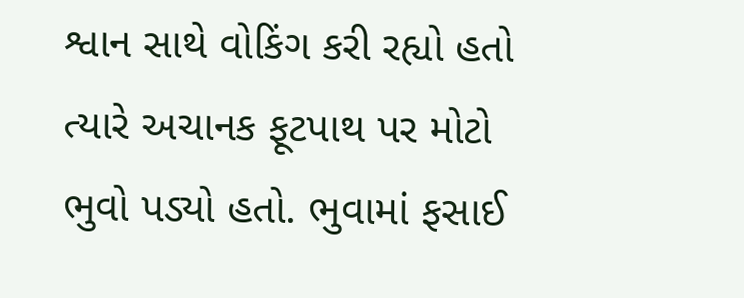શ્વાન સાથે વોકિંગ કરી રહ્યો હતો ત્યારે અચાનક ફૂટપાથ પર મોટો ભુવો પડ્યો હતો. ભુવામાં ફસાઈ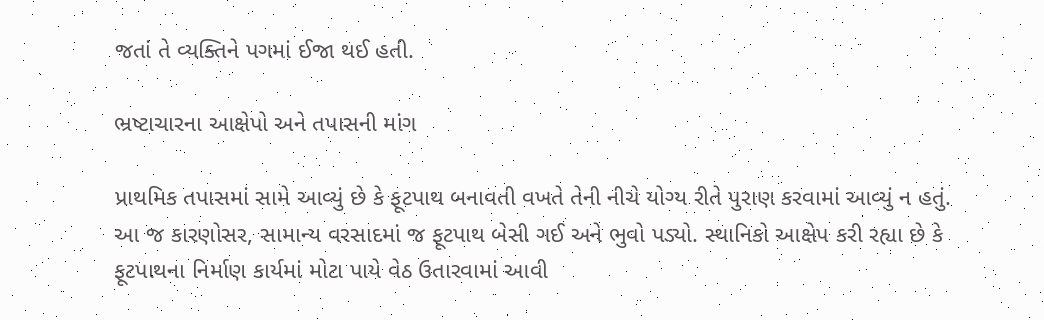જતાં તે વ્યક્તિને પગમાં ઈજા થઈ હતી.

ભ્રષ્ટાચારના આક્ષેપો અને તપાસની માંગ

પ્રાથમિક તપાસમાં સામે આવ્યું છે કે ફૂટપાથ બનાવતી વખતે તેની નીચે યોગ્ય રીતે પુરાણ કરવામાં આવ્યું ન હતું. આ જ કારણોસર, સામાન્ય વરસાદમાં જ ફૂટપાથ બેસી ગઈ અને ભુવો પડ્યો. સ્થાનિકો આક્ષેપ કરી રહ્યા છે કે ફૂટપાથના નિર્માણ કાર્યમાં મોટા પાયે વેઠ ઉતારવામાં આવી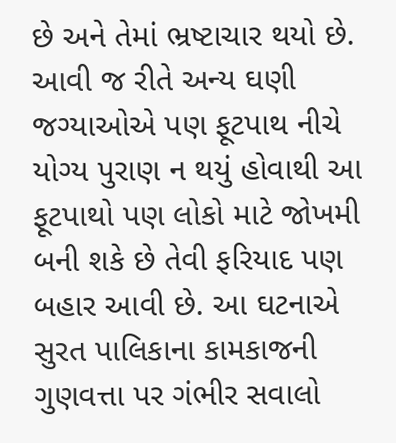છે અને તેમાં ભ્રષ્ટાચાર થયો છે. આવી જ રીતે અન્ય ઘણી જગ્યાઓએ પણ ફૂટપાથ નીચે યોગ્ય પુરાણ ન થયું હોવાથી આ ફૂટપાથો પણ લોકો માટે જોખમી બની શકે છે તેવી ફરિયાદ પણ બહાર આવી છે. આ ઘટનાએ સુરત પાલિકાના કામકાજની ગુણવત્તા પર ગંભીર સવાલો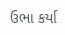ઉભા કર્યા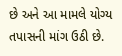છે અને આ મામલે યોગ્ય તપાસની માંગ ઉઠી છે.